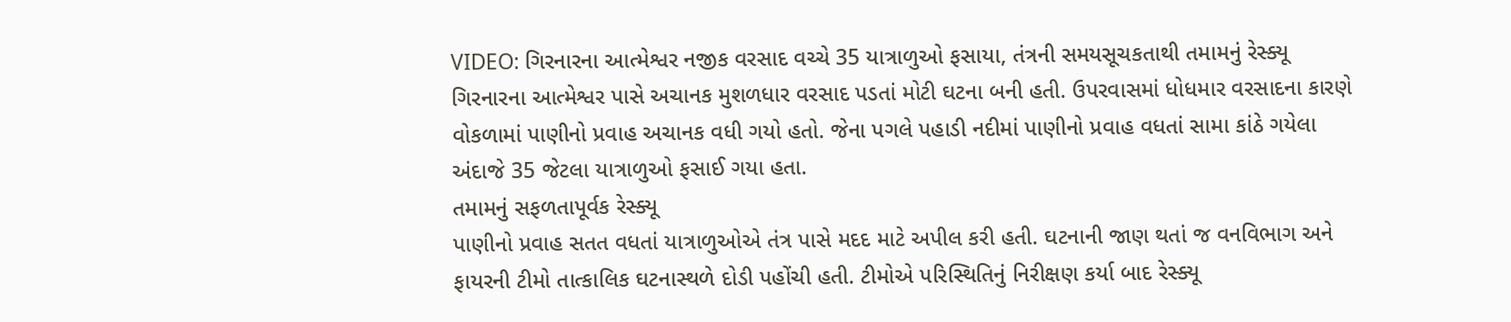VIDEO: ગિરનારના આત્મેશ્વર નજીક વરસાદ વચ્ચે 35 યાત્રાળુઓ ફસાયા, તંત્રની સમયસૂચકતાથી તમામનું રેસ્ક્યૂ
ગિરનારના આત્મેશ્વર પાસે અચાનક મુશળધાર વરસાદ પડતાં મોટી ઘટના બની હતી. ઉપરવાસમાં ધોધમાર વરસાદના કારણે વોકળામાં પાણીનો પ્રવાહ અચાનક વધી ગયો હતો. જેના પગલે પહાડી નદીમાં પાણીનો પ્રવાહ વધતાં સામા કાંઠે ગયેલા અંદાજે 35 જેટલા યાત્રાળુઓ ફસાઈ ગયા હતા.
તમામનું સફળતાપૂર્વક રેસ્ક્યૂ
પાણીનો પ્રવાહ સતત વધતાં યાત્રાળુઓએ તંત્ર પાસે મદદ માટે અપીલ કરી હતી. ઘટનાની જાણ થતાં જ વનવિભાગ અને ફાયરની ટીમો તાત્કાલિક ઘટનાસ્થળે દોડી પહોંચી હતી. ટીમોએ પરિસ્થિતિનું નિરીક્ષણ કર્યા બાદ રેસ્ક્યૂ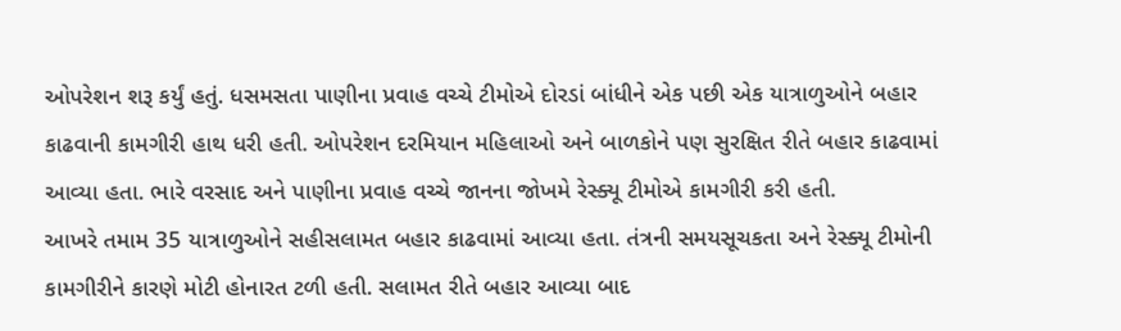ઓપરેશન શરૂ કર્યું હતું. ધસમસતા પાણીના પ્રવાહ વચ્ચે ટીમોએ દોરડાં બાંધીને એક પછી એક યાત્રાળુઓને બહાર કાઢવાની કામગીરી હાથ ધરી હતી. ઓપરેશન દરમિયાન મહિલાઓ અને બાળકોને પણ સુરક્ષિત રીતે બહાર કાઢવામાં આવ્યા હતા. ભારે વરસાદ અને પાણીના પ્રવાહ વચ્ચે જાનના જોખમે રેસ્ક્યૂ ટીમોએ કામગીરી કરી હતી.
આખરે તમામ 35 યાત્રાળુઓને સહીસલામત બહાર કાઢવામાં આવ્યા હતા. તંત્રની સમયસૂચકતા અને રેસ્ક્યૂ ટીમોની કામગીરીને કારણે મોટી હોનારત ટળી હતી. સલામત રીતે બહાર આવ્યા બાદ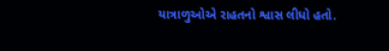યાત્રાળુઓએ રાહતનો શ્વાસ લીધો હતો.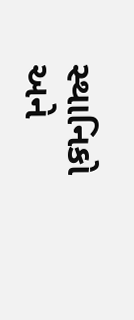સ્થાનિકો અને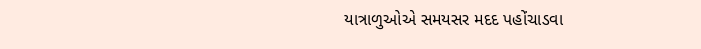યાત્રાળુઓએ સમયસર મદદ પહોંચાડવા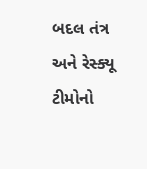બદલ તંત્ર અને રેસ્ક્યૂ ટીમોનો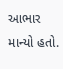આભાર માન્યો હતો.